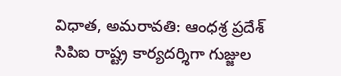విధాత, అమరావతి: ఆంధశ్ర ప్రదేశ్ సిపిఐ రాష్ట్ర కార్యదర్శిగా గుజ్జుల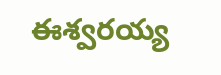ఈశ్వరయ్య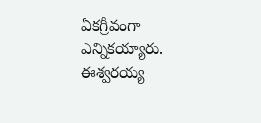ఏకగ్రీవంగా ఎన్నికయ్యారు. ఈశ్వరయ్య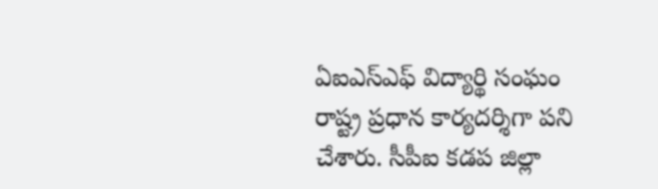ఏఐఎస్ఎఫ్ విద్యార్థి సంఘం రాష్ట్ర ప్రధాన కార్యదర్శిగా పని చేశారు. సీపీఐ కడప జిల్లా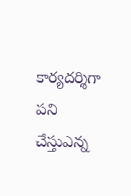కార్యదర్శిగా పని చేస్తుఎన్న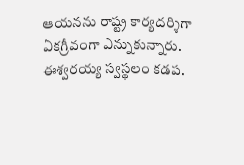ఆయనను రాష్ట్ర కార్యదర్శిగా ఏకగ్రీవంగా ఎన్నుకున్నారు. ఈశ్వరయ్య స్వస్థలం కడప.